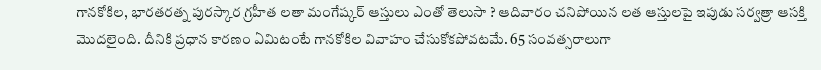గానకోకిల, భారతరత్న పురస్కార గ్రహీత లతా మంగేష్కర్ ఆస్తులు ఎంతో తెలుసా ? ఆదివారం చనిపోయిన లత ఆస్తులపై ఇపుడు సర్వత్రా ఆసక్తి మొదలైంది. దీనికి ప్రధాన కారణం ఏమిటంటే గానకోకిల వివాహం చేసుకోకపోవటమే. 65 సంవత్సరాలుగా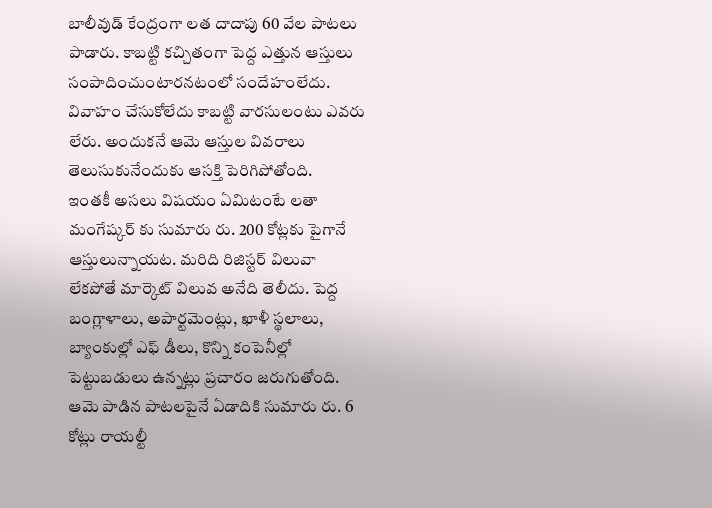బాలీవుడ్ కేంద్రంగా లత దాదాపు 60 వేల పాటలు పాడారు. కాబట్టి కచ్చితంగా పెద్ద ఎత్తున ఆస్తులు సంపాదించుంటారనటంలో సందేహంలేదు. వివాహం చేసుకోలేదు కాబట్టి వారసులంటు ఎవరు లేరు. అందుకనే ఆమె ఆస్తుల వివరాలు తెలుసుకునేందుకు ఆసక్తి పెరిగిపోతోంది.
ఇంతకీ అసలు విషయం ఏమిటంటే లతా మంగేష్కర్ కు సుమారు రు. 200 కోట్లకు పైగానే ఆస్తులున్నాయట. మరిది రిజిస్టర్ విలువా లేకపోతే మార్కెట్ విలువ అనేది తెలీదు. పెద్ద బంగ్లాళాలు, అపార్టమెంట్లు, ఖాళీ స్థలాలు, బ్యాంకుల్లో ఎఫ్ డీలు, కొన్ని కంపెనీల్లో పెట్టుబడులు ఉన్నట్లు ప్రచారం జరుగుతోంది. ఆమె పాడిన పాటలపైనే ఏడాదికి సుమారు రు. 6 కోట్లు రాయల్టీ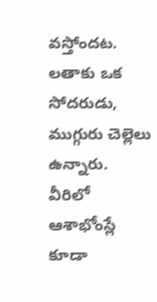వస్తోందట.
లతాకు ఒక సోదరుడు, ముగ్గురు చెల్లెలు ఉన్నారు. వీరిలో ఆశాభోంస్లే కూడా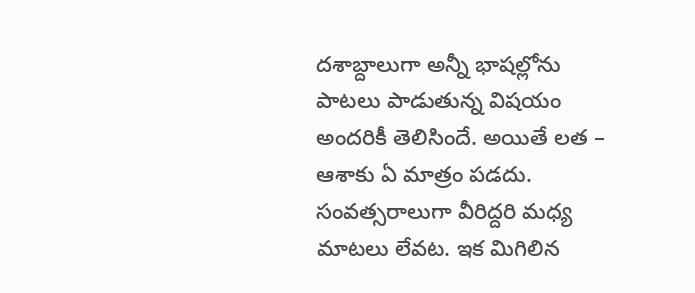దశాబ్దాలుగా అన్నీ భాషల్లోను పాటలు పాడుతున్న విషయం అందరికీ తెలిసిందే. అయితే లత – ఆశాకు ఏ మాత్రం పడదు. సంవత్సరాలుగా వీరిద్దరి మధ్య మాటలు లేవట. ఇక మిగిలిన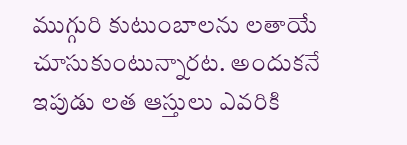ముగ్గురి కుటుంబాలను లతాయే చూసుకుంటున్నారట. అందుకనే ఇపుడు లత ఆస్తులు ఎవరికి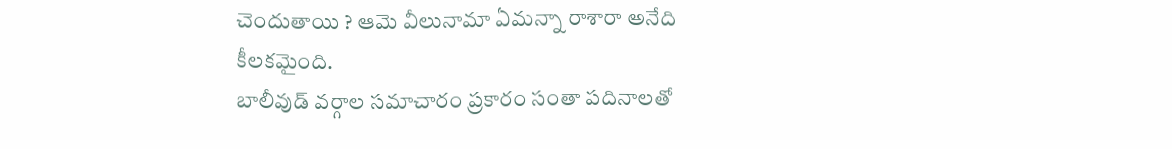చెందుతాయి ? ఆమె వీలునామా ఏమన్నా రాశారా అనేది కీలకమైంది.
బాలీవుడ్ వర్గాల సమాచారం ప్రకారం సంతా పదినాలతో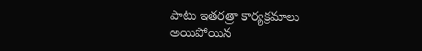పాటు ఇతరత్రా కార్యక్రమాలు అయిపోయిన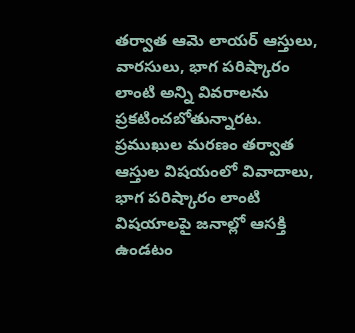తర్వాత ఆమె లాయర్ ఆస్తులు, వారసులు, భాగ పరిష్కారం లాంటి అన్ని వివరాలను ప్రకటించబోతున్నారట. ప్రముఖుల మరణం తర్వాత ఆస్తుల విషయంలో వివాదాలు, భాగ పరిష్కారం లాంటి విషయాలపై జనాల్లో ఆసక్తి ఉండటం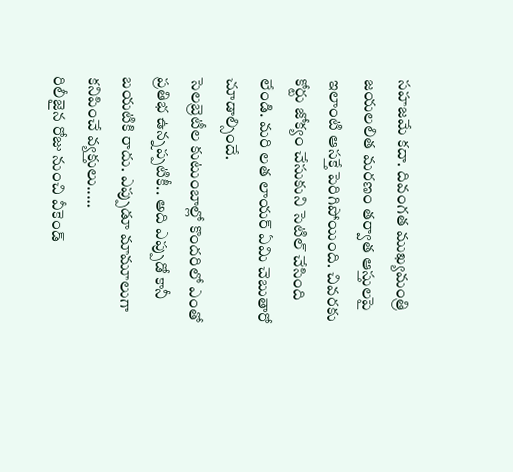సహజమే కదా. దివంగత ముఖ్యమంత్రి జయలలిత మరణం తర్వాత ఆస్తులపై ఇలాంటి ఆసక్తే పెరిగిపోయింది. చివరకు కోర్టు జోక్యం చేసుకుని సెటిల్ చేసింది లేండి. మరి లత లాయర్ ఏమి చెబుతారో చూడాల్సిందే.
సెలబ్రెటీల కుటుంబాల్లో కొందరిలో ఎంతో ప్రతిభ ఉన్నప్పటికీ.. అది ఎప్పుడో కానీ బయటికి రాదు. ఎప్పుడూ మామూలుగా కనిపించే వ్యక్తులు..…
రిలీజైన రోజు నుంచి వీకెండ్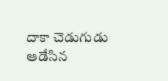దాకా చెడుగుడు ఆడేసిన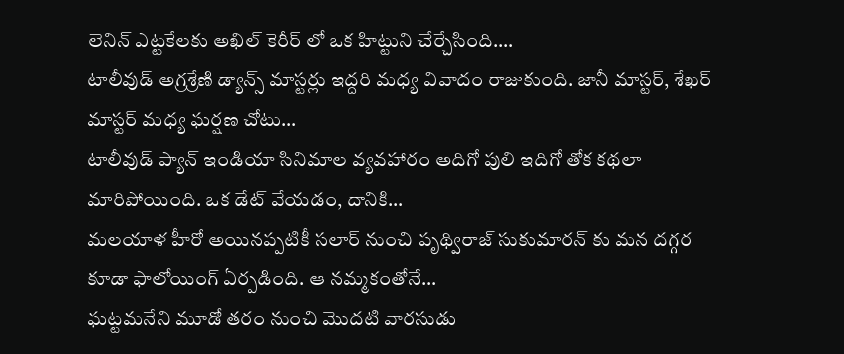లెనిన్ ఎట్టకేలకు అఖిల్ కెరీర్ లో ఒక హిట్టుని చేర్చేసింది.…
టాలీవుడ్ అగ్రశ్రేణి డ్యాన్స్ మాస్టర్లు ఇద్దరి మధ్య వివాదం రాజుకుంది. జానీ మాస్టర్, శేఖర్ మాస్టర్ మధ్య ఘర్షణ చోటు…
టాలీవుడ్ ప్యాన్ ఇండియా సినిమాల వ్యవహారం అదిగో పులి ఇదిగో తోక కథలా మారిపోయింది. ఒక డేట్ వేయడం, దానికి…
మలయాళ హీరో అయినప్పటికీ సలార్ నుంచి పృథ్విరాజ్ సుకుమారన్ కు మన దగ్గర కూడా ఫాలోయింగ్ ఏర్పడింది. ఆ నమ్మకంతోనే…
ఘట్టమనేని మూడో తరం నుంచి మొదటి వారసుడు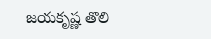జయకృష్ణ తొలి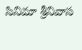సినిమా శ్రీనివాస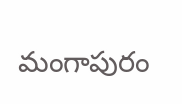మంగాపురం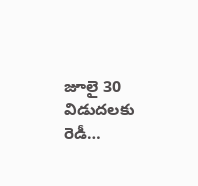జూలై 30 విడుదలకు రెడీ…